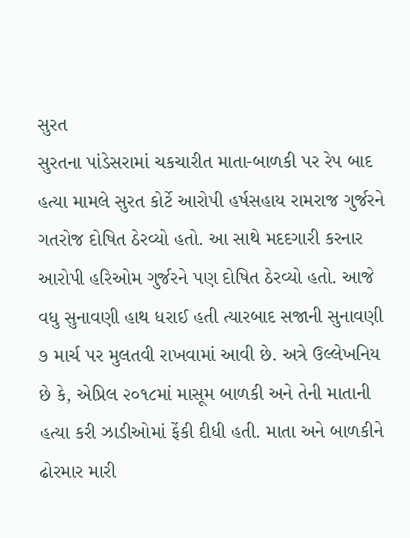સુરત
સુરતના પાંડેસરામાં ચકચારીત માતા-બાળકી પર રેપ બાદ હત્યા મામલે સુરત કોર્ટે આરોપી હર્ષસહાય રામરાજ ગુર્જરને ગતરોજ દોષિત ઠેરવ્યો હતો. આ સાથે મદદગારી કરનાર આરોપી હરિઓમ ગુર્જરને પણ દોષિત ઠેરવ્યો હતો. આજે વધુ સુનાવણી હાથ ધરાઈ હતી ત્યારબાદ સજાની સુનાવણી ૭ માર્ચ પર મુલતવી રાખવામાં આવી છે. અત્રે ઉલ્લેખનિય છે કે, એપ્રિલ ૨૦૧૮માં માસૂમ બાળકી અને તેની માતાની હત્યા કરી ઝાડીઓમાં ફેંકી દીધી હતી. માતા અને બાળકીને ઢોરમાર મારી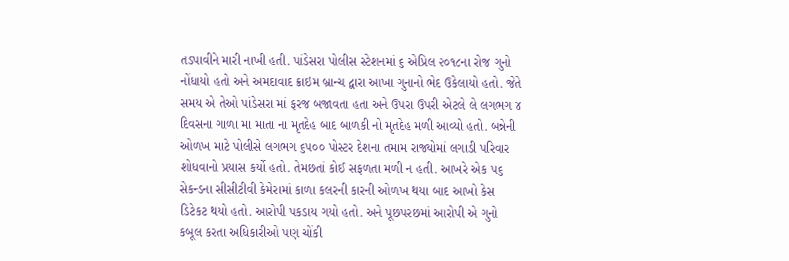તડપાવીને મારી નાખી હતી. પાંડેસરા પોલીસ સ્ટેશનમાં ૬ એપ્રિલ ૨૦૧૮ના રોજ ગુનો નોંધાયો હતો અને અમદાવાદ ક્રાઇમ બ્રાન્ચ દ્વારા આખા ગુનાનો ભેદ ઉકેલાયો હતો. જેતે સમય એ તેઓ પાંડેસરા માં ફરજ બજાવતા હતા અને ઉપરા ઉપરી એટલે લે લગભગ ૪ દિવસના ગાળા મા માતા ના મૃતદેહ બાદ બાળકી નો મૃતદેહ મળી આવ્યો હતો. બન્નેની ઓળખ માટે પોલીસે લગભગ ૬૫૦૦ પોસ્ટર દેશના તમામ રાજ્યોમાં લગાડી પરિવાર શોધવાનો પ્રયાસ કર્યો હતો. તેમછતાં કોઈ સફળતા મળી ન હતી. આખરે એક ૫૬ સેકન્ડના સીસીટીવી કેમેરામાં કાળા કલરની કારની ઓળખ થયા બાદ આખો કેસ ડિટેકટ થયો હતો. આરોપી પકડાય ગયો હતો. અને પૂછપરછમાં આરોપી એ ગુનો કબૂલ કરતા અધિકારીઓ પણ ચોંકી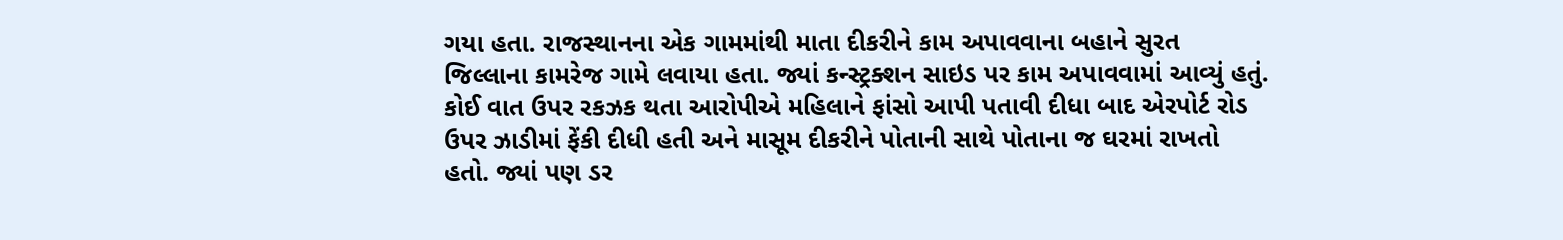ગયા હતા. રાજસ્થાનના એક ગામમાંથી માતા દીકરીને કામ અપાવવાના બહાને સુરત જિલ્લાના કામરેજ ગામે લવાયા હતા. જ્યાં કન્સ્ટ્રક્શન સાઇડ પર કામ અપાવવામાં આવ્યું હતું. કોઈ વાત ઉપર રકઝક થતા આરોપીએ મહિલાને ફાંસો આપી પતાવી દીધા બાદ એરપોર્ટ રોડ ઉપર ઝાડીમાં ફેંકી દીધી હતી અને માસૂમ દીકરીને પોતાની સાથે પોતાના જ ઘરમાં રાખતો હતો. જ્યાં પણ ડર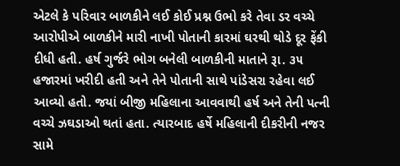એટલે કે પરિવાર બાળકીને લઈ કોઈ પ્રશ્ન ઉભો કરે તેવા ડર વચ્ચે આરોપીએ બાળકીને મારી નાખી પોતાની કારમાં ઘરથી થોડે દૂર ફેંકી દીધી હતી. હર્ષ ગુર્જરે ભોગ બનેલી બાળકીની માતાને રૂા. ૩૫ હજારમાં ખરીદી હતી અને તેને પોતાની સાથે પાંડેસરા રહેવા લઈ આવ્યો હતો. જયાં બીજી મહિલાના આવવાથી હર્ષ અને તેની પત્ની વચ્ચે ઝઘડાઓ થતાં હતા. ત્યારબાદ હર્ષે મહિલાની દીકરીની નજર સામે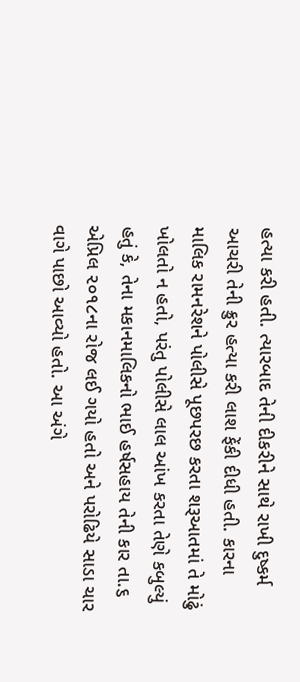હત્યા કરી હતી. ત્યારબાદ તેની દીકરીને સાથે રાખી દુષ્કર્મ આચરી તેની ક્રુર હત્યા કરી લાશ ફેંકી દીધી હતી. કારના માલિક રામનરેશને પોલીસે પૂછપરછ કરતા શરૂઆતમાં તે મોઢું ખોલતો ન હતો, પરંતુ પોલીસે લાલ આંખ કરતા તેણે કબુલ્યું હતું કે, તેના મકાનમાલિકનો ભાઈ હર્ષસહાય તેની કાર તા.૬ એપ્રિલ ૨૦૧૮ના રોજ લઈ ગયો હતો અને પરોઢિયે સાડા ચાર વાગે પાછો આવ્યો હતો. આ અંગે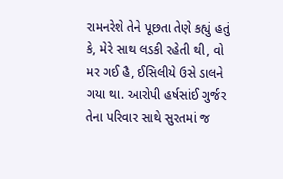રામનરેશે તેને પૂછતા તેણે કહ્યું હતું કે, મેરે સાથ લડકી રહેતી થી, વો મર ગઈ હૈ, ઈસિલીયે ઉસે ડાલને ગયા થા. આરોપી હર્ષસાંઈ ગુર્જર તેના પરિવાર સાથે સુરતમાં જ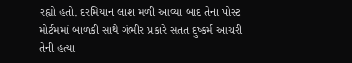રહ્યો હતો. દરમિયાન લાશ મળી આવ્યા બાદ તેના પોસ્ટ મોર્ટમમાં બાળકી સાથે ગંભીર પ્રકારે સતત દુષ્કર્મ આચરી તેની હત્યા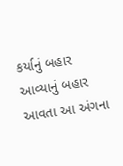કર્યાનું બહાર આવ્યાનું બહાર આવતા આ અંગના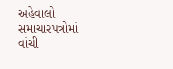અહેવાલો સમાચારપત્રોમાં વાંચી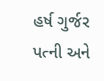હર્ષ ગુર્જર પત્ની અને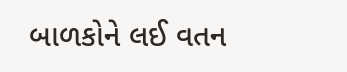બાળકોને લઈ વતન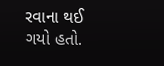રવાના થઈ ગયો હતો.